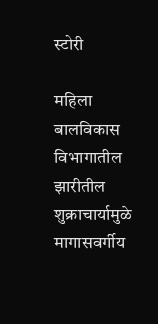स्टोरी

महिला बालविकास विभागातील झारीतील शुक्राचार्यामुळे मागासवर्गीय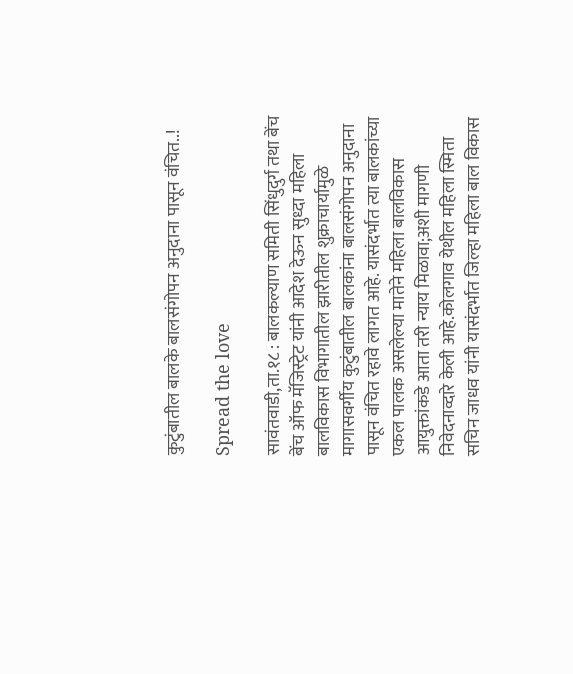कुटुंबातील बालके बालसंगोपन अनुदाना पासून वंचित..!

Spread the love

सावंतवाडी,ता.१८ : बालकल्याण समिती सिंधुदुर्ग तथा बेंच बेंच ऑफ मॅजिस्ट्रेट यांनी आदेश देऊन सुध्दा महिला बालविकास विभागातील झारीतील शुक्राचार्यामुळे मागासवर्गीय कुटुंबातील बालकांना बालसंगोपन अनुदाना पासून वंचित रहावे लागत आहे. यासंदर्भात त्या बालकांच्या एकल पालक असलेल्या मातेने महिला बालविकास आयुक्तांकडे आता तरी न्याय मिळावा;अशी मागणी निवेदनाव्दारे केली आहे.कोलगाव येथील महिला स्मिता सचिन जाधव यांनी यासंदर्भात जिल्हा महिला बाल विकास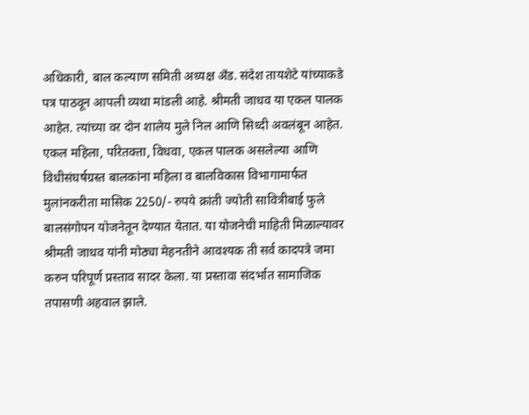अधिकारी, बाल कल्याण समिती अध्यक्ष अँड. संदेश तायशेटे यांच्याकडे पत्र पाठवून आपली व्यथा मांडली आहे. श्रीमती जाधव या एकल पालक आहेत. त्यांच्या वर दोन शालेय मुले निल आणि सिध्दी अवलंबून आहेत. एकल महिला, परितक्ता, विधवा, एकल पालक असलेल्या आणि विधीसंघर्षग्रस्त बालकांना महिला व बालविकास विभागामार्फत मुलांनकरीता मासिक 2250/- रुपये क्रांती ज्योती सावित्रीबाई फुले बालसंगोपन योजनेतून देण्यात येतात. या योजनेची माहिती मिळाल्यावर श्रीमती जाधव यांनी मोठ्या मेहनतीने आवश्यक ती सर्व कादपत्रे जमा करुन परिपूर्ण प्रस्ताव सादर केला. या प्रस्तावा संदर्भात सामाजिक तपासणी अहवाल झाले.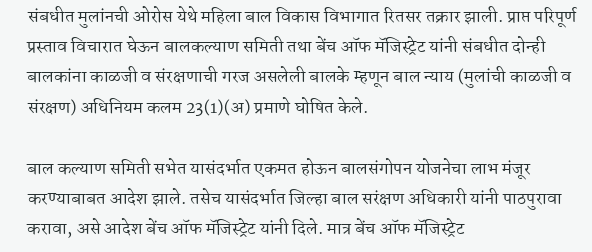संबधीत मुलांनची ओरोस येथे महिला बाल विकास विभागात रितसर तक्रार झाली. प्राप्त परिपूर्ण प्रस्ताव विचारात घेऊन बालकल्याण समिती तथा बेंच ऑफ मॅजिस्ट्रेट यांनी संबधीत दोन्ही बालकांना काळजी व संरक्षणाची गरज असलेली बालके म्हणून बाल न्याय (मुलांची काळजी व संरक्षण) अधिनियम कलम 23(1)(अ) प्रमाणे घोषित केले.

बाल कल्याण समिती सभेत यासंदर्भात एकमत होऊन बालसंगोपन योजनेचा लाभ मंजूर करण्याबाबत आदेश झाले. तसेच यासंदर्भात जिल्हा बाल सरंक्षण अधिकारी यांनी पाठपुरावा करावा, असे आदेश बेंच ऑफ मॅजिस्ट्रेट यांनी दिले. मात्र बेंच ऑफ मॅजिस्ट्रेट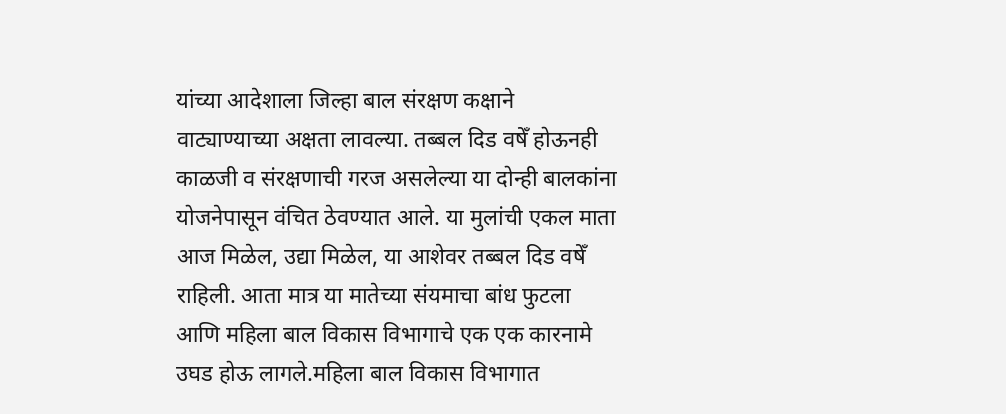यांच्या आदेशाला जिल्हा बाल संरक्षण कक्षाने वाट्याण्याच्या अक्षता लावल्या. तब्बल दिड वषेँ होऊनही काळजी व संरक्षणाची गरज असलेल्या या दोन्ही बालकांना योजनेपासून वंचित ठेवण्यात आले. या मुलांची एकल माता आज मिळेल, उद्या मिळेल, या आशेवर तब्बल दिड वषेँ राहिली. आता मात्र या मातेच्या संयमाचा बांध फुटला आणि महिला बाल विकास विभागाचे एक एक कारनामे उघड होऊ लागले.महिला बाल विकास विभागात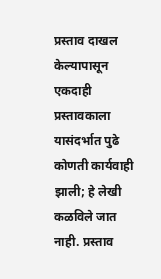प्रस्ताव दाखल केल्यापासून एकदाही प्रस्तावकाला यासंदर्भात पुढे कोणती कार्यवाही झाली; हे लेखी कळविले जात नाही. प्रस्ताव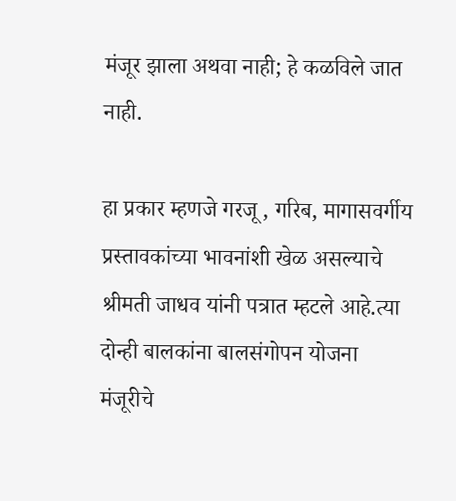मंजूर झाला अथवा नाही; हे कळविले जात नाही.

हा प्रकार म्हणजे गरजू , गरिब, मागासवर्गीय प्रस्तावकांच्या भावनांशी खेळ असल्याचे श्रीमती जाधव यांनी पत्रात म्हटले आहे.त्या दोन्ही बालकांना बालसंगोपन योजना मंजूरीचे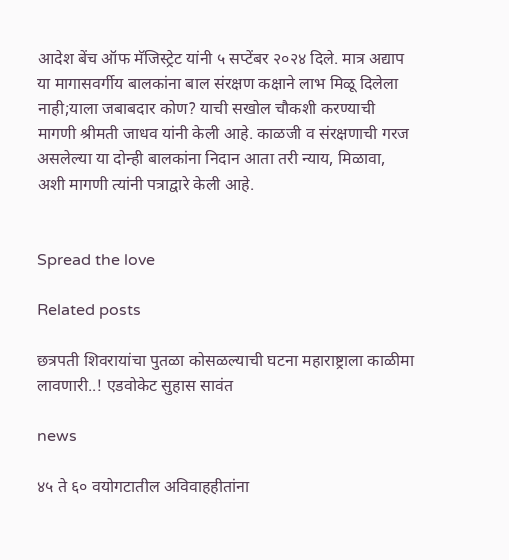आदेश बेंच ऑफ मॅजिस्ट्रेट यांनी ५ सप्टेंबर २०२४ दिले. मात्र अद्याप या मागासवर्गीय बालकांना बाल संरक्षण कक्षाने लाभ मिळू दिलेला नाही;याला जबाबदार कोण? याची सखोल चौकशी करण्याची मागणी श्रीमती जाधव यांनी केली आहे. काळजी व संरक्षणाची गरज असलेल्या या दोन्ही बालकांना निदान आता तरी न्याय, मिळावा, अशी मागणी त्यांनी पत्राद्वारे केली आहे.


Spread the love

Related posts

छत्रपती शिवरायांचा पुतळा कोसळल्याची घटना महाराष्ट्राला काळीमा लावणारी..! एडवोकेट सुहास सावंत

news

४५ ते ६० वयोगटातील अविवाहहीतांना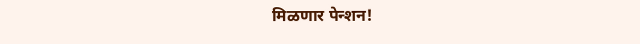मिळणार पेन्शन!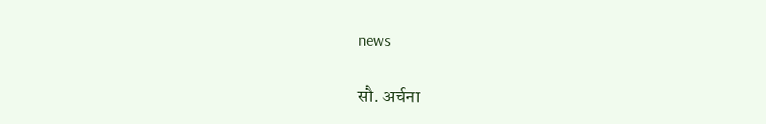news

सौ. अर्चना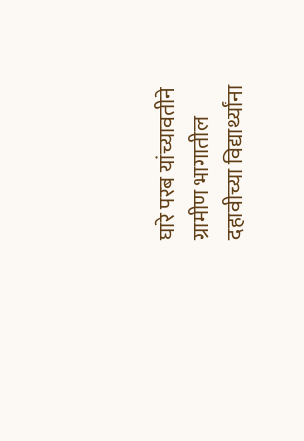घारे परब यांच्यावतीने ग्रामीण भागातील दहावीच्या विद्यार्थ्यांना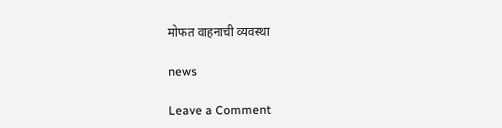मोफत वाहनाची व्यवस्था

news

Leave a Comment